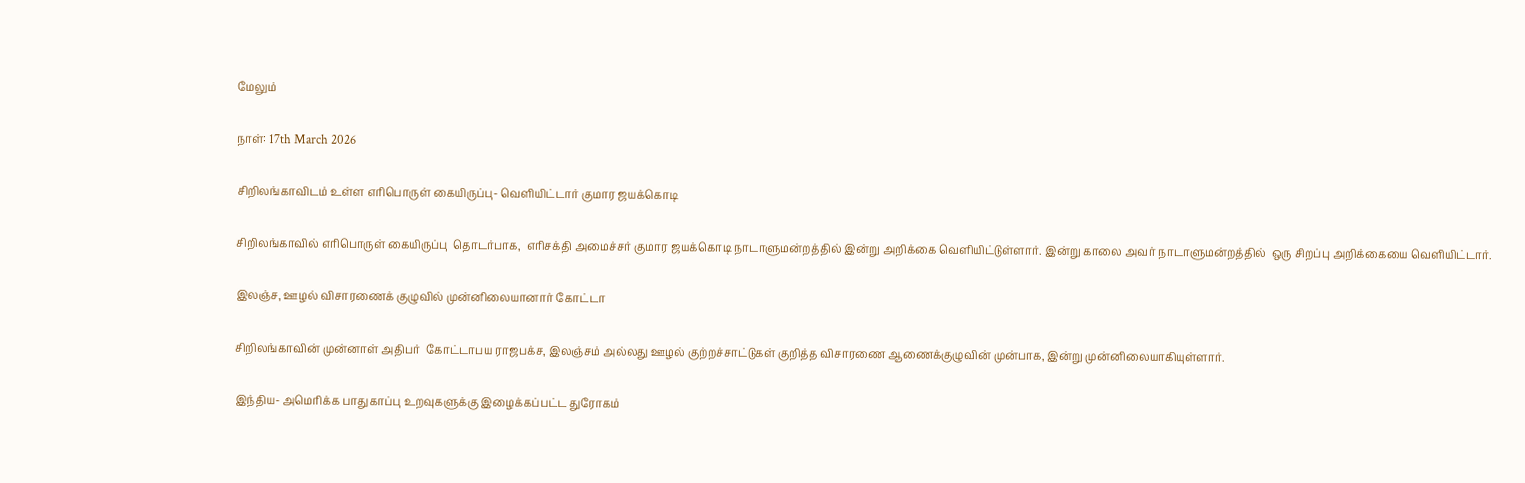மேலும்

நாள்: 17th March 2026

சிறிலங்காவிடம் உள்ள எரிபொருள் கையிருப்பு- வெளியிட்டார் குமார ஜயக்கொடி

சிறிலங்காவில் எரிபொருள் கையிருப்பு  தொடர்பாக,  எரிசக்தி அமைச்சர் குமார ஜயக்கொடி நாடாளுமன்றத்தில் இன்று அறிக்கை வெளியிட்டுள்ளார். இன்று காலை அவர் நாடாளுமன்றத்தில்  ஒரு சிறப்பு அறிக்கையை வெளியிட்டார்.

இலஞ்ச, ஊழல் விசாரணைக் குழுவில் முன்னிலையானார் கோட்டா

சிறிலங்காவின் முன்னாள் அதிபர்  கோட்டாபய ராஜபக்ச, இலஞ்சம் அல்லது ஊழல் குற்றச்சாட்டுகள் குறித்த விசாரணை ஆணைக்குழுவின் முன்பாக, இன்று முன்னிலையாகியுள்ளார்.

இந்திய- அமெரிக்க பாதுகாப்பு உறவுகளுக்கு இழைக்கப்பட்ட துரோகம்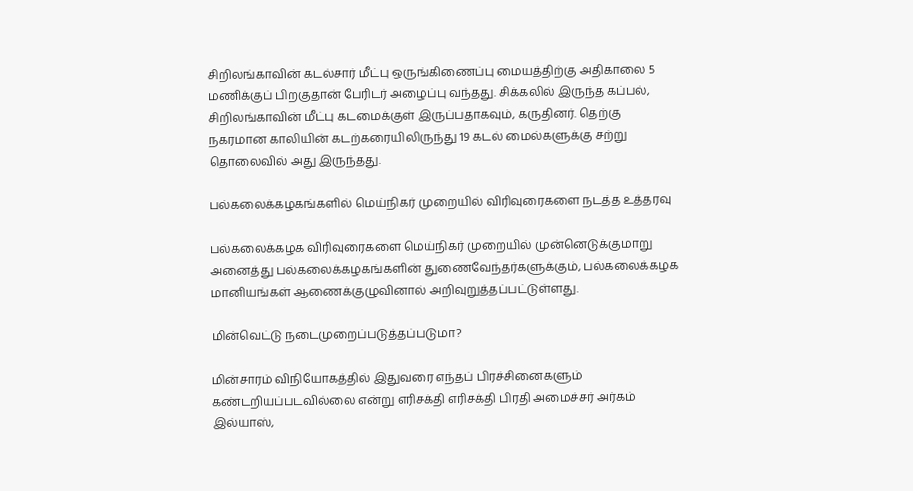சிறிலங்காவின் கடல்சார் மீட்பு ஒருங்கிணைப்பு மையத்திற்கு அதிகாலை 5 மணிக்குப் பிறகுதான் பேரிடர் அழைப்பு வந்தது. சிக்கலில் இருந்த கப்பல், சிறிலங்காவின் மீட்பு கடமைக்குள் இருப்பதாகவும், கருதினர். தெற்கு நகரமான காலியின் கடற்கரையிலிருந்து 19 கடல் மைல்களுக்கு சற்று தொலைவில் அது இருந்தது.

பல்கலைக்கழகங்களில் மெய்நிகர் முறையில் விரிவுரைகளை நடத்த உத்தரவு

பல்கலைக்கழக விரிவுரைகளை மெய்நிகர் முறையில் முன்னெடுக்குமாறு அனைத்து பல்கலைக்கழகங்களின் துணைவேந்தர்களுக்கும், பல்கலைக்கழக மானியங்கள் ஆணைக்குழுவினால் அறிவுறுத்தப்பட்டுள்ளது.

மின்வெட்டு நடைமுறைப்படுத்தப்படுமா?

மின்சாரம் விநியோகத்தில் இதுவரை எந்தப் பிரச்சினைகளும் கண்டறியப்படவில்லை என்று எரிசக்தி எரிசக்தி பிரதி அமைச்சர் அர்கம் இல்யாஸ்,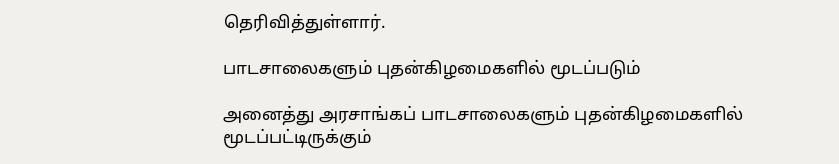தெரிவித்துள்ளார்.

பாடசாலைகளும் புதன்கிழமைகளில் மூடப்படும்

அனைத்து அரசாங்கப் பாடசாலைகளும் புதன்கிழமைகளில் மூடப்பட்டிருக்கும்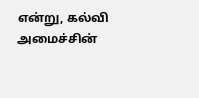என்று, கல்வி அமைச்சின்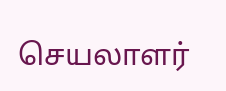செயலாளர்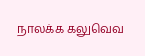நாலக்க கலுவெவ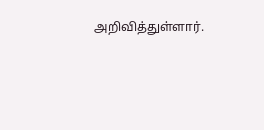அறிவித்துள்ளார்.